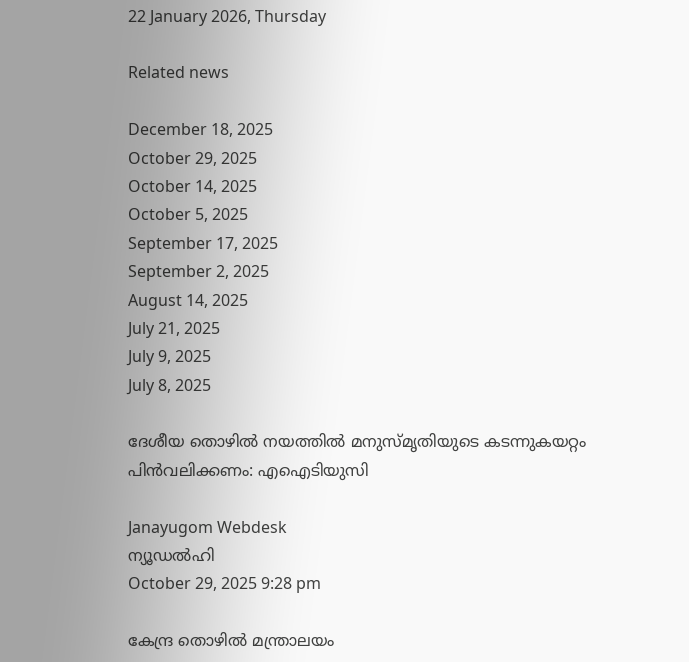22 January 2026, Thursday

Related news

December 18, 2025
October 29, 2025
October 14, 2025
October 5, 2025
September 17, 2025
September 2, 2025
August 14, 2025
July 21, 2025
July 9, 2025
July 8, 2025

ദേശീയ തൊഴിൽ നയത്തില്‍ മനുസ്മൃതിയുടെ കടന്നുകയറ്റം പിൻവലിക്കണം: എഐടിയുസി

Janayugom Webdesk
ന്യൂഡൽഹി
October 29, 2025 9:28 pm

കേന്ദ്ര തൊഴിൽ മന്ത്രാലയം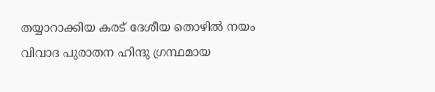തയ്യാറാക്കിയ കരട് ദേശീയ തൊഴിൽ നയം വിവാദ പുരാതന ഹിന്ദു ഗ്രന്ഥമായ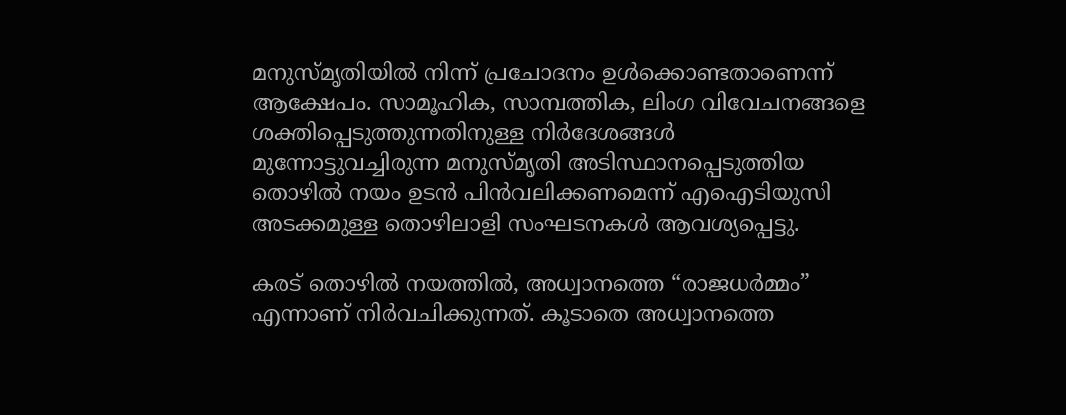മനുസ്മൃതിയിൽ നിന്ന് പ്രചോദനം ഉൾക്കൊണ്ടതാണെന്ന് ആക്ഷേപം. സാമൂഹിക, സാമ്പത്തിക, ലിംഗ വിവേചനങ്ങളെ ശക്തിപ്പെടുത്തുന്നതിനുള്ള നിര്‍ദേശങ്ങള്‍ മുന്നോട്ടുവച്ചിരുന്ന മനുസ്മൃതി അടിസ്ഥാനപ്പെടുത്തിയ തൊഴില്‍ നയം ഉടന്‍ പിന്‍വലിക്കണമെന്ന് എഐടിയുസി അടക്കമുള്ള തൊഴിലാളി സംഘടനകള്‍ ആവശ്യപ്പെട്ടു.

കരട് തൊഴിൽ നയത്തിൽ, അധ്വാനത്തെ “രാജധർമ്മം” എന്നാണ് നിര്‍വചിക്കുന്നത്. കൂടാതെ അധ്വാനത്തെ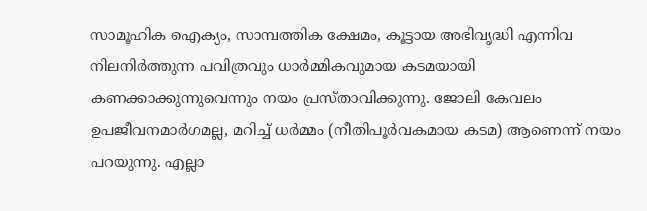സാമൂഹിക ഐക്യം, സാമ്പത്തിക ക്ഷേമം, കൂട്ടായ അഭിവൃദ്ധി എന്നിവ നിലനിർത്തുന്ന പവിത്രവും ധാർമ്മികവുമായ കടമയായി കണക്കാക്കുന്നുവെന്നും നയം പ്രസ്താവിക്കുന്നു. ജോലി കേവലം ഉപജീവനമാർഗമല്ല, മറിച്ച് ധർമ്മം (നീതിപൂർവകമായ കടമ) ആണെന്ന് നയം പറയുന്നു. എല്ലാ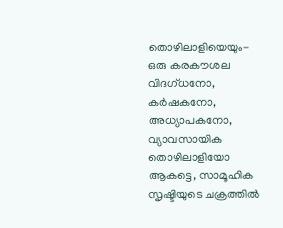തൊഴിലാളിയെയും- ഒരു കരകൗശല വിദഗ്ധനോ, കർഷകനോ, അധ്യാപകനോ, വ്യാവസായിക തൊഴിലാളിയോ ആകട്ടെ, സാമൂഹിക സൃഷ്ടിയുടെ ചക്രത്തിൽ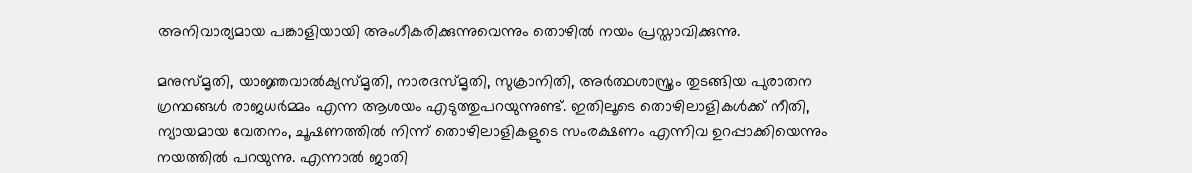അനിവാര്യമായ പങ്കാളിയായി അംഗീകരിക്കുന്നുവെന്നും തൊഴില്‍ നയം പ്രസ്താവിക്കുന്നു.

മനുസ്മൃതി, യാജ്ഞവാൽക്യസ്മൃതി, നാരദസ്മൃതി, സുക്രാനിതി, അർത്ഥശാസ്ത്രം തുടങ്ങിയ പുരാതന ഗ്രന്ഥങ്ങൾ രാജധർമ്മം എന്ന ആശയം എടുത്തുപറയുന്നുണ്ട്. ഇതിലൂടെ തൊഴിലാളികള്‍ക്ക് നീതി, ന്യായമായ വേതനം, ചൂഷണത്തിൽ നിന്ന് തൊഴിലാളികളുടെ സംരക്ഷണം എന്നിവ ഉറപ്പാക്കിയെന്നും നയത്തില്‍ പറയുന്നു. എന്നാല്‍‍ ജാതി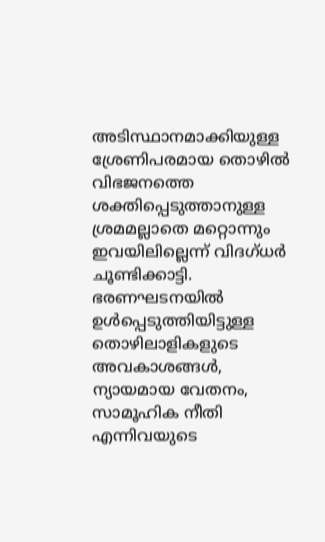അടിസ്ഥാനമാക്കിയുള്ള ശ്രേണിപരമായ തൊഴിൽ വിഭജനത്തെ ശക്തിപ്പെടുത്താനുള്ള ശ്രമമല്ലാതെ മറ്റൊന്നും ഇവയിലില്ലെന്ന് വിദഗ്ധര്‍ ചൂണ്ടിക്കാട്ടി. ഭരണഘടനയിൽ ഉൾപ്പെടുത്തിയിട്ടുള്ള തൊഴിലാളികളുടെ അവകാശങ്ങൾ, ന്യായമായ വേതനം, സാമൂഹിക നീതി എന്നിവയുടെ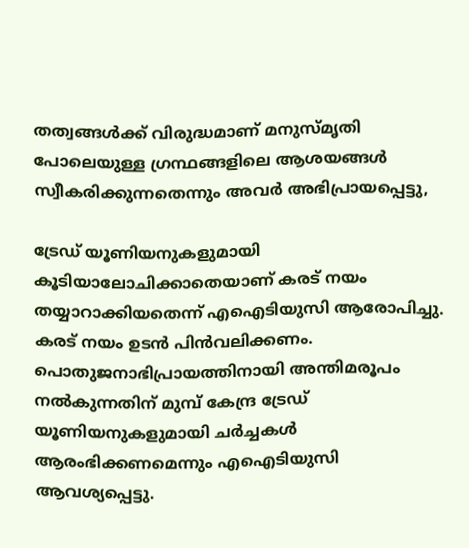തത്വങ്ങൾക്ക് വിരുദ്ധമാണ് മനുസ്മൃതി പോലെയുള്ള ഗ്രന്ഥങ്ങളിലെ ആശയങ്ങള്‍ സ്വീകരിക്കുന്നതെന്നും അവര്‍ അഭിപ്രായപ്പെട്ടു,

ട്രേഡ് യൂണിയനുകളുമായി കൂടിയാലോചിക്കാതെയാണ് കരട് നയം തയ്യാറാക്കിയതെന്ന് എഐടിയുസി ആരോപിച്ചു. കരട് നയം ഉടൻ പിൻവലിക്കണം. പൊതുജനാഭിപ്രായത്തിനായി അന്തിമരൂപം നൽകുന്നതിന് മുമ്പ് കേന്ദ്ര ട്രേഡ് യൂണിയനുകളുമായി ചർച്ചകൾ ആരംഭിക്കണമെന്നും എഐടിയുസി ആവശ്യപ്പെട്ടു.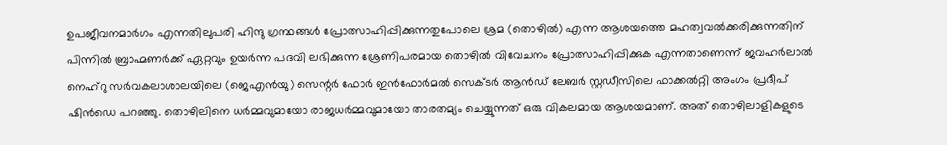ഉപജീവനമാര്‍ഗം എന്നതിലുപരി ഹിന്ദു ഗ്രന്ഥങ്ങൾ പ്രോത്സാഹിപ്പിക്കുന്നതുപോലെ ശ്രമ (തൊഴിൽ) എന്ന ആശയത്തെ മഹത്വവൽക്കരിക്കുന്നതിന് പിന്നില്‍ ബ്രാഹ്മണർക്ക് ഏറ്റവും ഉയർന്ന പദവി ലഭിക്കുന്ന ശ്രേണിപരമായ തൊഴില്‍ വിവേചനം പ്രോത്സാഹിപ്പിക്കുക എന്നതാണെന്ന് ജവഹർലാൽ നെഹ്‌റു സർവകലാശാലയിലെ (ജെഎൻയു) സെന്റർ ഫോർ ഇൻഫോർമൽ സെക്ടർ ആൻഡ് ലേബർ സ്റ്റഡീസിലെ ഫാക്കൽറ്റി അംഗം പ്രദീപ് ഷിൻഡെ പറഞ്ഞു. തൊഴിലിനെ ധർമ്മവുമായോ രാജധർമ്മവുമായോ താരതമ്യം ചെയ്യുന്നത് ഒരു വികലമായ ആശയമാണ്. അത് തൊഴിലാളികളുടെ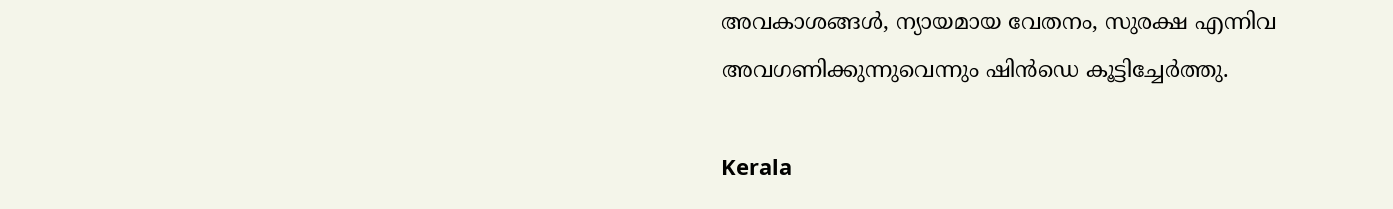അവകാശങ്ങൾ, ന്യായമായ വേതനം, സുരക്ഷ എന്നിവ അവഗണിക്കുന്നുവെന്നും ഷിൻഡെ കൂട്ടിച്ചേർത്തു.

Kerala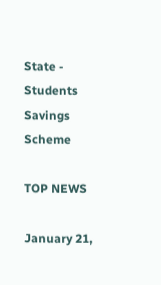State - Students Savings Scheme

TOP NEWS

January 21,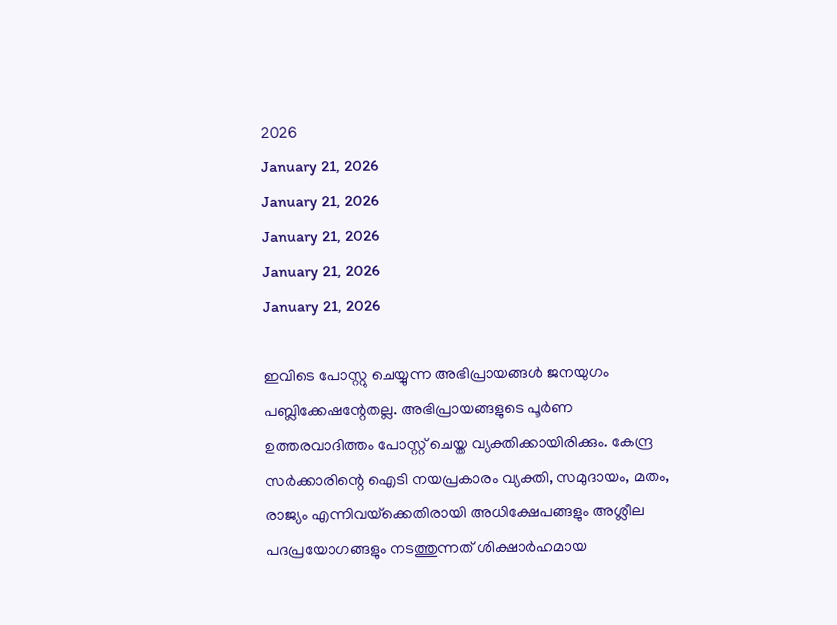2026
January 21, 2026
January 21, 2026
January 21, 2026
January 21, 2026
January 21, 2026

ഇവിടെ പോസ്റ്റു ചെയ്യുന്ന അഭിപ്രായങ്ങള്‍ ജനയുഗം പബ്ലിക്കേഷന്റേതല്ല. അഭിപ്രായങ്ങളുടെ പൂര്‍ണ ഉത്തരവാദിത്തം പോസ്റ്റ് ചെയ്ത വ്യക്തിക്കായിരിക്കും. കേന്ദ്ര സര്‍ക്കാരിന്റെ ഐടി നയപ്രകാരം വ്യക്തി, സമുദായം, മതം, രാജ്യം എന്നിവയ്‌ക്കെതിരായി അധിക്ഷേപങ്ങളും അശ്ലീല പദപ്രയോഗങ്ങളും നടത്തുന്നത് ശിക്ഷാര്‍ഹമായ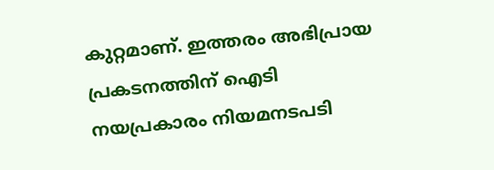കുറ്റമാണ്. ഇത്തരം അഭിപ്രായ പ്രകടനത്തിന് ഐടി നയപ്രകാരം നിയമനടപടി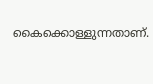കൈക്കൊള്ളുന്നതാണ്.